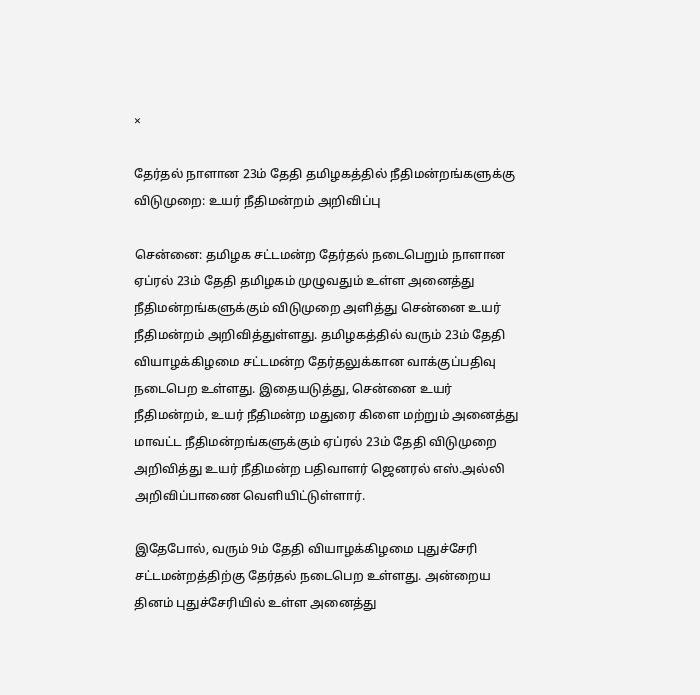×

தேர்தல் நாளான 23ம் தேதி தமிழகத்தில் நீதிமன்றங்களுக்கு விடுமுறை: உயர் நீதிமன்றம் அறிவிப்பு

சென்னை: தமிழக சட்டமன்ற தேர்தல் நடைபெறும் நாளான ஏப்ரல் 23ம் தேதி தமிழகம் முழுவதும் உள்ள அனைத்து நீதிமன்றங்களுக்கும் விடுமுறை அளித்து சென்னை உயர் நீதிமன்றம் அறிவித்துள்ளது. தமிழகத்தில் வரும் 23ம் தேதி வியாழக்கிழமை சட்டமன்ற தேர்தலுக்கான வாக்குப்பதிவு நடைபெற உள்ளது. இதையடுத்து, சென்னை உயர் நீதிமன்றம், உயர் நீதிமன்ற மதுரை கிளை மற்றும் அனைத்து மாவட்ட நீதிமன்றங்களுக்கும் ஏப்ரல் 23ம் தேதி விடுமுறை அறிவித்து உயர் நீதிமன்ற பதிவாளர் ஜெனரல் எஸ்.அல்லி அறிவிப்பாணை வெளியிட்டுள்ளார்.

இதேபோல், வரும் 9ம் தேதி வியாழக்கிழமை புதுச்சேரி சட்டமன்றத்திற்கு தேர்தல் நடைபெற உள்ளது. அன்றைய தினம் புதுச்சேரியில் உள்ள அனைத்து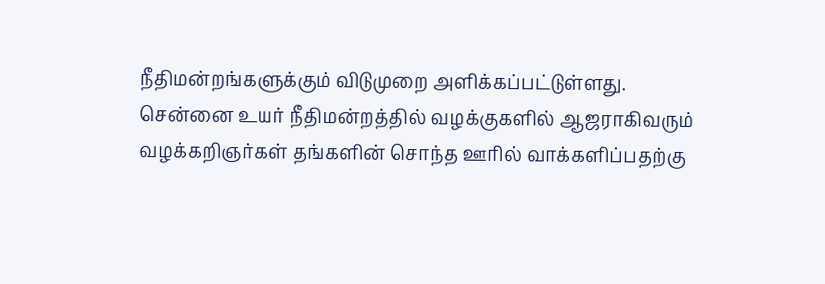நீதிமன்றங்களுக்கும் விடுமுறை அளிக்கப்பட்டுள்ளது. சென்னை உயர் நீதிமன்றத்தில் வழக்குகளில் ஆஜராகிவரும் வழக்கறிஞர்கள் தங்களின் சொந்த ஊரில் வாக்களிப்பதற்கு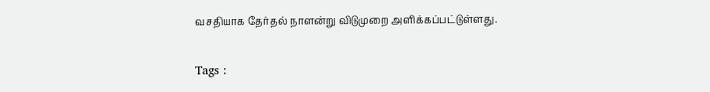வசதியாக தேர்தல் நாளன்று விடுமுறை அளிக்கப்பட்டுள்ளது.

Tags :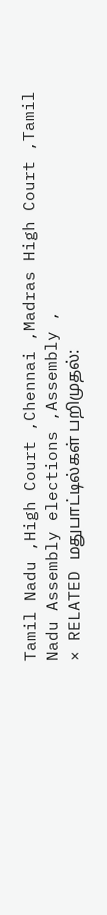Tamil Nadu ,High Court ,Chennai ,Madras High Court ,Tamil Nadu Assembly elections ,Assembly ,
× RELATED மதுபாட்டில்கள் பறிமுதல்: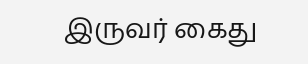இருவர் கைது